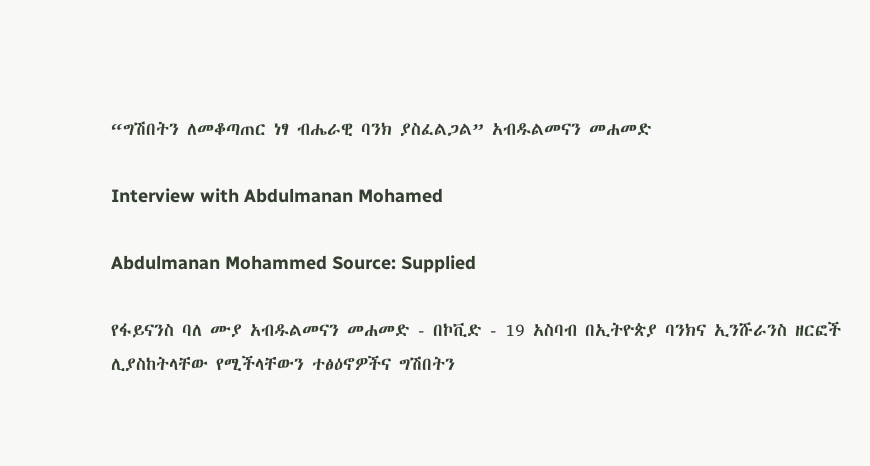“ግሽበትን ለመቆጣጠር ነፃ ብሔራዊ ባንክ ያስፈልጋል” አብዱልመናን መሐመድ

Interview with Abdulmanan Mohamed

Abdulmanan Mohammed Source: Supplied

የፋይናንስ ባለ ሙያ አብዱልመናን መሐመድ - በኮቪድ - 19 አስባብ በኢትዮጵያ ባንክና ኢንሹራንስ ዘርፎች ሊያስከትላቸው የሚችላቸውን ተፅዕኖዎችና ግሽበትን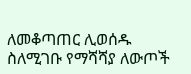ለመቆጣጠር ሊወሰዱ ስለሚገቡ የማሻሻያ ለውጦች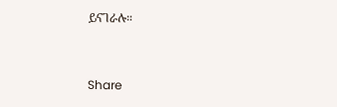ይናገራሉ።



Share